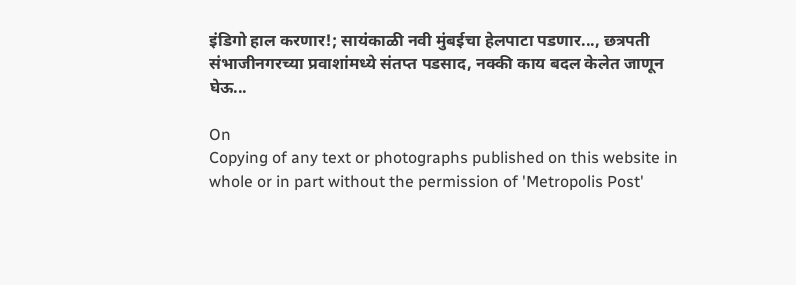इंडिगो हाल करणार!; सायंकाळी नवी मुंबईचा हेलपाटा पडणार..., छत्रपती संभाजीनगरच्या प्रवाशांमध्ये संतप्त पडसाद, नक्की काय बदल केलेत जाणून घेऊ...

On
Copying of any text or photographs published on this website in whole or in part without the permission of 'Metropolis Post'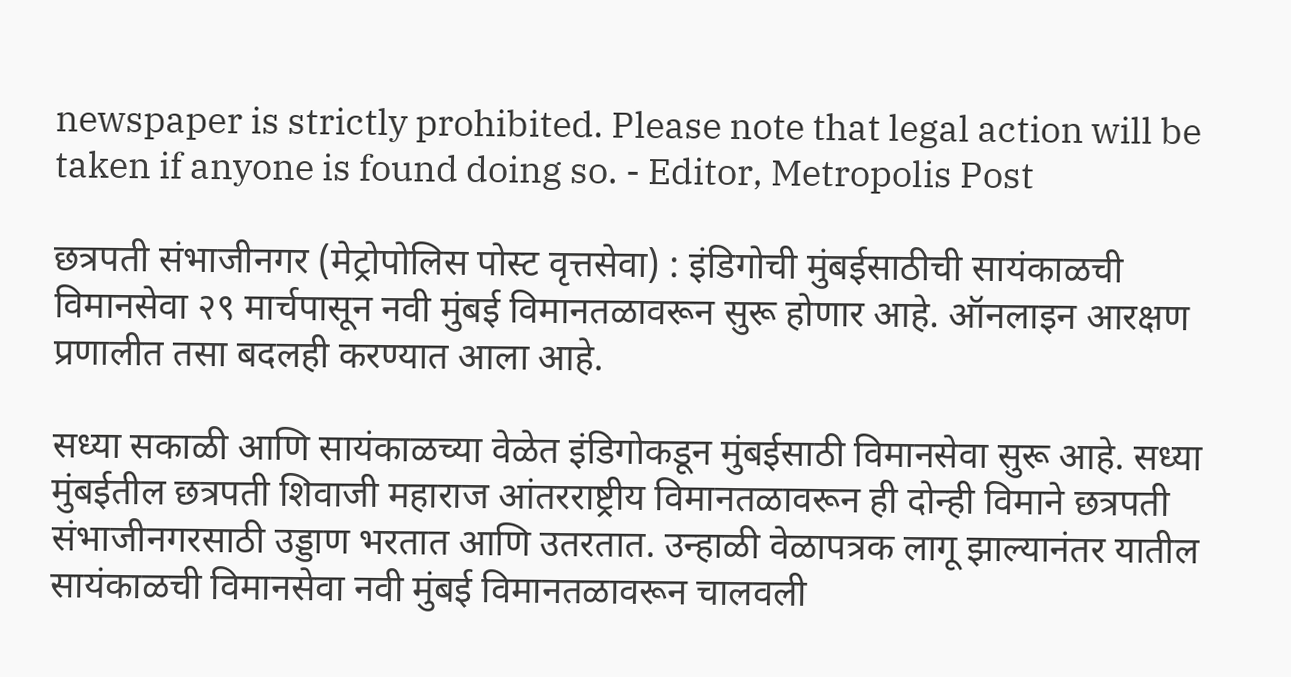newspaper is strictly prohibited. Please note that legal action will be taken if anyone is found doing so. - Editor, Metropolis Post

छत्रपती संभाजीनगर (मेट्रोपोलिस पोस्ट वृत्तसेवा) : इंडिगोची मुंबईसाठीची सायंकाळची विमानसेवा २९ मार्चपासून नवी मुंबई विमानतळावरून सुरू होणार आहे. ऑनलाइन आरक्षण प्रणालीत तसा बदलही करण्यात आला आहे.

सध्या सकाळी आणि सायंकाळच्या वेळेत इंडिगोकडून मुंबईसाठी विमानसेवा सुरू आहे. सध्या मुंबईतील छत्रपती शिवाजी महाराज आंतरराष्ट्रीय विमानतळावरून ही दोन्ही विमाने छत्रपती संभाजीनगरसाठी उड्डाण भरतात आणि उतरतात. उन्हाळी वेळापत्रक लागू झाल्यानंतर यातील सायंकाळची विमानसेवा नवी मुंबई विमानतळावरून चालवली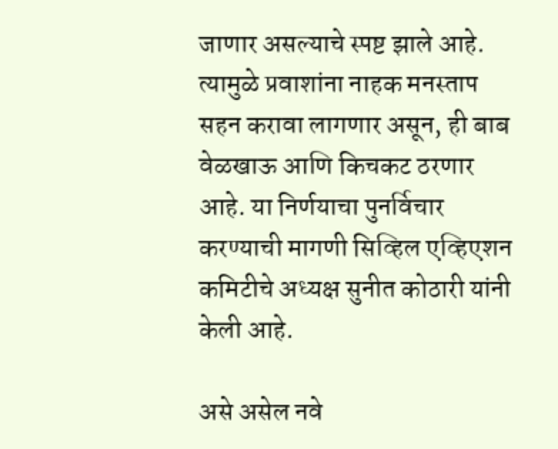जाणार असल्याचे स्पष्ट झाले आहे. त्यामुळे प्रवाशांना नाहक मनस्ताप सहन करावा लागणार असून, ही बाब वेळखाऊ आणि किचकट ठरणार आहे. या निर्णयाचा पुनर्विचार करण्याची मागणी सिव्हिल एव्हिएशन कमिटीचे अध्यक्ष सुनीत कोठारी यांनी केली आहे.

असे असेल नवे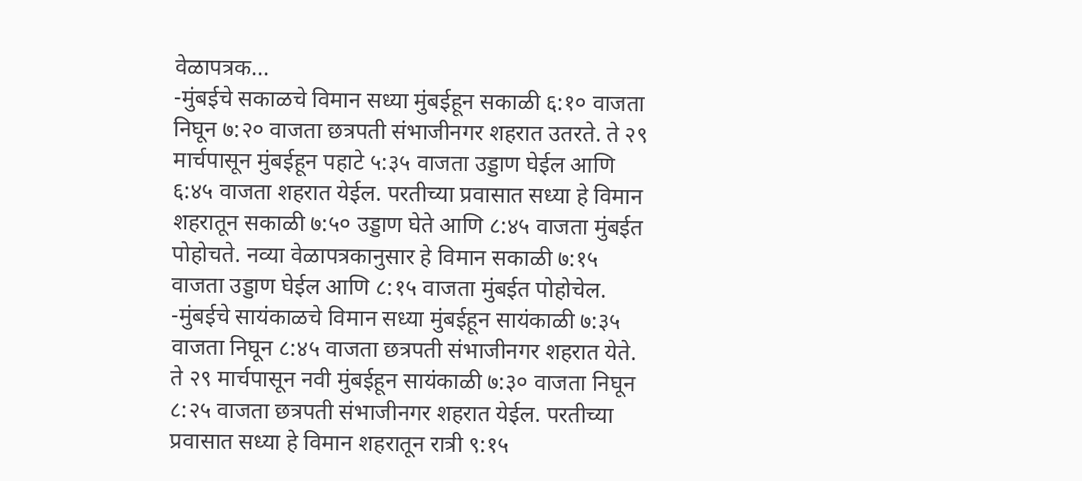वेळापत्रक...
-मुंबईचे सकाळचे विमान सध्या मुंबईहून सकाळी ६:१० वाजता निघून ७:२० वाजता छत्रपती संभाजीनगर शहरात उतरते. ते २९ मार्चपासून मुंबईहून पहाटे ५:३५ वाजता उड्डाण घेईल आणि ६:४५ वाजता शहरात येईल. परतीच्या प्रवासात सध्या हे विमान शहरातून सकाळी ७:५० उड्डाण घेते आणि ८:४५ वाजता मुंबईत पोहोचते. नव्या वेळापत्रकानुसार हे विमान सकाळी ७:१५ वाजता उड्डाण घेईल आणि ८:१५ वाजता मुंबईत पोहोचेल.
-मुंबईचे सायंकाळचे विमान सध्या मुंबईहून सायंकाळी ७:३५ वाजता निघून ८:४५ वाजता छत्रपती संभाजीनगर शहरात येते. ते २९ मार्चपासून नवी मुंबईहून सायंकाळी ७:३० वाजता निघून ८:२५ वाजता छत्रपती संभाजीनगर शहरात येईल. परतीच्या प्रवासात सध्या हे विमान शहरातून रात्री ९:१५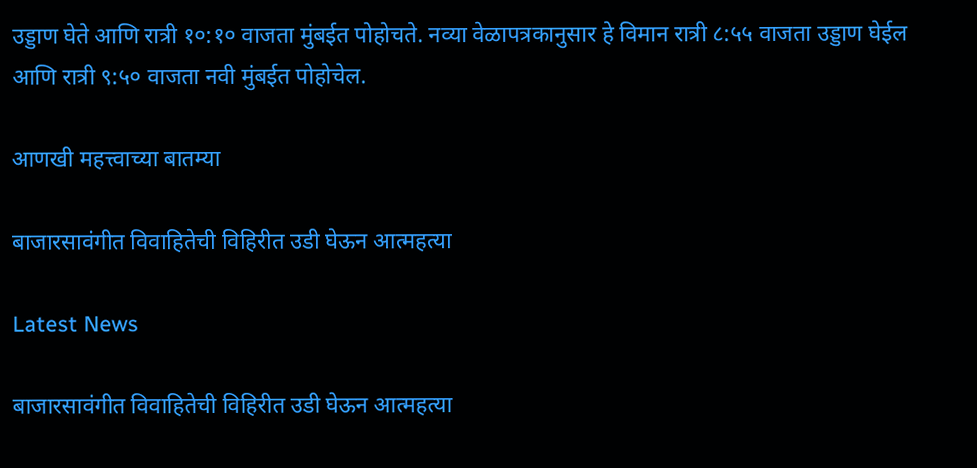उड्डाण घेते आणि रात्री १०:१० वाजता मुंबईत पोहोचते. नव्या वेळापत्रकानुसार हे विमान रात्री ८:५५ वाजता उड्डाण घेईल आणि रात्री ९:५० वाजता नवी मुंबईत पोहोचेल.

आणखी महत्त्वाच्या बातम्या

बाजारसावंगीत विवाहितेची विहिरीत उडी घेऊन आत्महत्या

Latest News

बाजारसावंगीत विवाहितेची विहिरीत उडी घेऊन आत्महत्या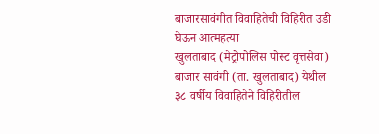बाजारसावंगीत विवाहितेची विहिरीत उडी घेऊन आत्महत्या
खुलताबाद (मेट्रोपोलिस पोस्ट वृत्तसेवा) बाजार सावंगी (ता. खुलताबाद) येथील ३८ वर्षीय विवाहितेने विहिरीतील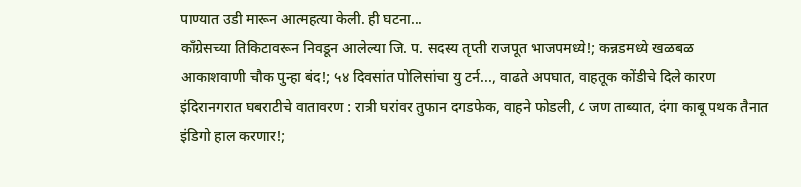पाण्यात उडी मारून आत्महत्या केली. ही घटना...
काँग्रेसच्या तिकिटावरून निवडून आलेल्या जि. प. सदस्य तृप्ती राजपूत भाजपमध्ये!; कन्नडमध्ये खळबळ
आकाशवाणी चौक पुन्हा बंद!; ५४ दिवसांत पोलिसांचा यु टर्न..., वाढते अपघात, वाहतूक कोंडीचे दिले कारण
इंदिरानगरात घबराटीचे वातावरण : रात्री घरांवर तुफान दगडफेक, वाहने फोडली, ८ जण ताब्यात, दंगा काबू पथक तैनात
इंडिगो हाल करणार!;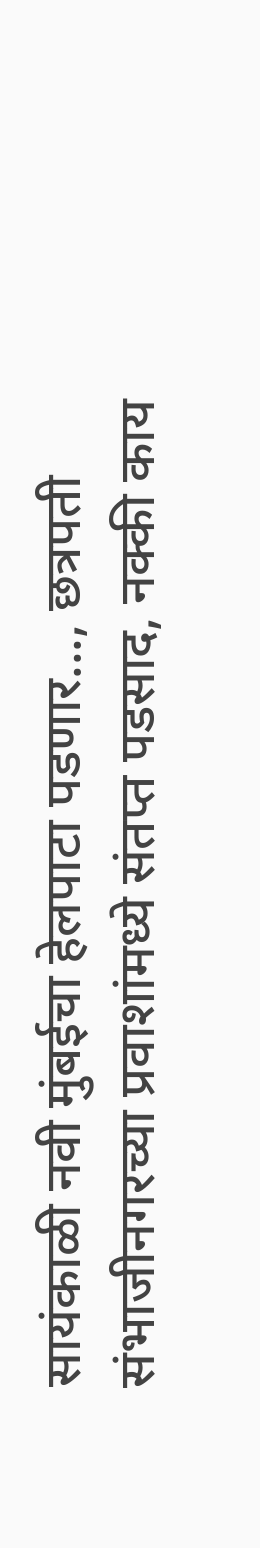सायंकाळी नवी मुंबईचा हेलपाटा पडणार..., छत्रपती संभाजीनगरच्या प्रवाशांमध्ये संतप्त पडसाद, नक्की काय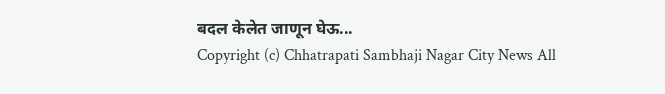बदल केलेत जाणून घेऊ...
Copyright (c) Chhatrapati Sambhaji Nagar City News All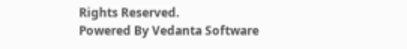Rights Reserved.
Powered By Vedanta Software